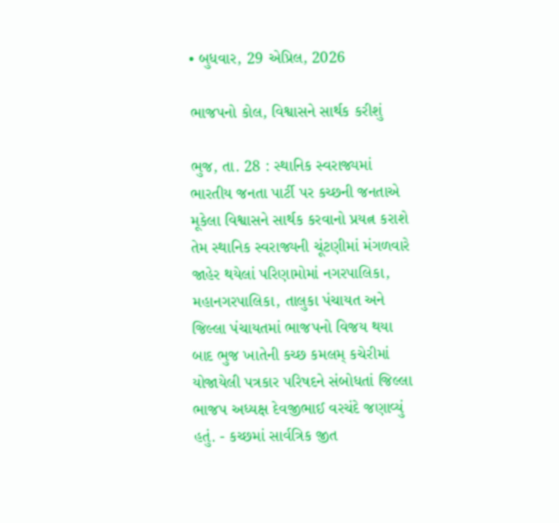• બુધવાર, 29 એપ્રિલ, 2026

ભાજપનો કોલ, વિશ્વાસને સાર્થક કરીશું

ભુજ, તા. 28 : સ્થાનિક સ્વરાજ્યમાં ભારતીય જનતા પાર્ટી પર કચ્છની જનતાએ મૂકેલા વિશ્વાસને સાર્થક કરવાનો પ્રયત્ન કરાશે તેમ સ્થાનિક સ્વરાજ્યની ચૂંટણીમાં મંગળવારે જાહેર થયેલાં પરિણામોમાં નગરપાલિકા, મહાનગરપાલિકા, તાલુકા પંચાયત અને જિલ્લા પંચાયતમાં ભાજપનો વિજય થયા બાદ ભુજ ખાતેની કચ્છ કમલમ્ કચેરીમાં યોજાયેલી પત્રકાર પરિષદને સંબોધતાં જિલ્લા ભાજપ અધ્યક્ષ દેવજીભાઈ વરચંદે જણાવ્યું હતું. - કચ્છમાં સાર્વત્રિક જીત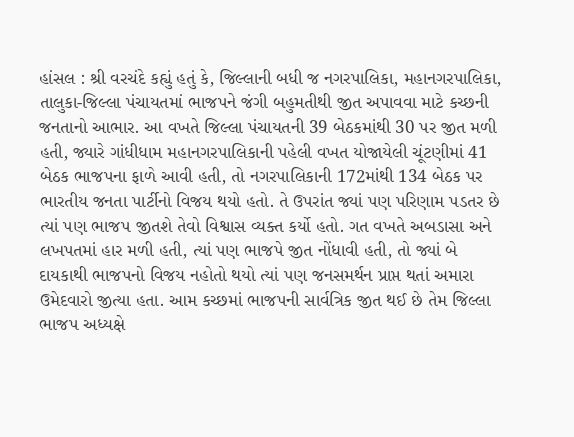હાંસલ : શ્રી વરચંદે કહ્યું હતું કે, જિલ્લાની બધી જ નગરપાલિકા, મહાનગરપાલિકા, તાલુકા-જિલ્લા પંચાયતમાં ભાજપને જંગી બહુમતીથી જીત અપાવવા માટે કચ્છની જનતાનો આભાર. આ વખતે જિલ્લા પંચાયતની 39 બેઠકમાંથી 30 પર જીત મળી હતી, જ્યારે ગાંધીધામ મહાનગરપાલિકાની પહેલી વખત યોજાયેલી ચૂંટણીમાં 41 બેઠક ભાજપના ફાળે આવી હતી, તો નગરપાલિકાની 172માંથી 134 બેઠક પર ભારતીય જનતા પાર્ટીનો વિજય થયો હતો. તે ઉપરાંત જ્યાં પણ પરિણામ પડતર છે ત્યાં પણ ભાજપ જીતશે તેવો વિશ્વાસ વ્યક્ત કર્યો હતો. ગત વખતે અબડાસા અને લખપતમાં હાર મળી હતી, ત્યાં પણ ભાજપે જીત નોંધાવી હતી, તો જ્યાં બે દાયકાથી ભાજપનો વિજય નહોતો થયો ત્યાં પણ જનસમર્થન પ્રાપ્ત થતાં અમારા ઉમેદવારો જીત્યા હતા. આમ કચ્છમાં ભાજપની સાર્વત્રિક જીત થઈ છે તેમ જિલ્લા ભાજપ અધ્યક્ષે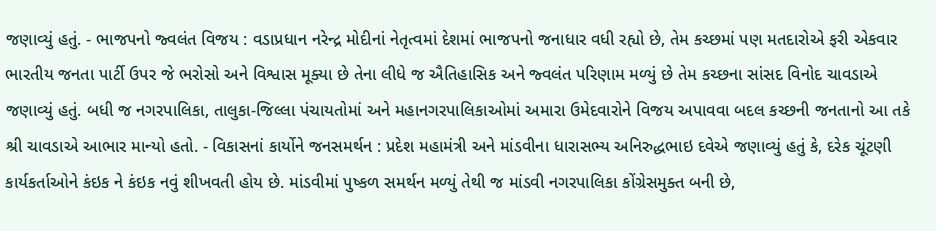જણાવ્યું હતું. - ભાજપનો જ્વલંત વિજય : વડાપ્રધાન નરેન્દ્ર મોદીનાં નેતૃત્વમાં દેશમાં ભાજપનો જનાધાર વધી રહ્યો છે, તેમ કચ્છમાં પણ મતદારોએ ફરી એકવાર ભારતીય જનતા પાર્ટી ઉપર જે ભરોસો અને વિશ્વાસ મૂક્યા છે તેના લીધે જ ઐતિહાસિક અને જ્વલંત પરિણામ મળ્યું છે તેમ કચ્છના સાંસદ વિનોદ ચાવડાએ જણાવ્યું હતું. બધી જ નગરપાલિકા, તાલુકા-જિલ્લા પંચાયતોમાં અને મહાનગરપાલિકાઓમાં અમારા ઉમેદવારોને વિજય અપાવવા બદલ કચ્છની જનતાનો આ તકે શ્રી ચાવડાએ આભાર માન્યો હતો. - વિકાસનાં કાર્યોને જનસમર્થન : પ્રદેશ મહામંત્રી અને માંડવીના ધારાસભ્ય અનિરુદ્ધભાઇ દવેએ જણાવ્યું હતું કે, દરેક ચૂંટણી કાર્યકર્તાઓને કંઇક ને કંઇક નવું શીખવતી હોય છે. માંડવીમાં પુષ્કળ સમર્થન મળ્યું તેથી જ માંડવી નગરપાલિકા કોંગ્રેસમુક્ત બની છે,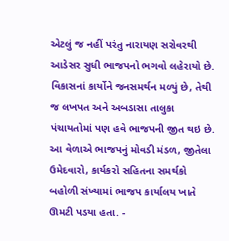એટલું જ નહીં પરંતુ નારાયણ સરોવરથી આડેસર સુધી ભાજપનો ભગવો લહેરાયો છે. વિકાસનાં કાર્યોને જનસમર્થન મળ્યું છે, તેથી જ લખપત અને અબડાસા તાલુકા પંચાયતોમાં પણ હવે ભાજપની જીત થઇ છે. આ વેળાએ ભાજપનું મોવડી મંડળ, જીતેલા ઉમેદવારો, કાર્યકરો સહિતના સમર્થકો બહોળી સંખ્યામાં ભાજપ કાર્યાલય ખાતે ઊમટી પડયા હતા. -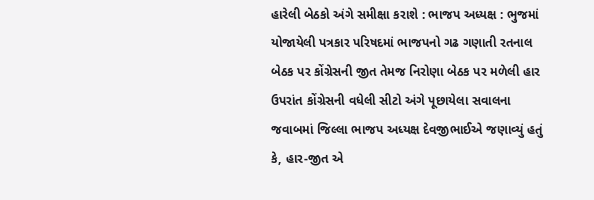હારેલી બેઠકો અંગે સમીક્ષા કરાશે : ભાજપ અધ્યક્ષ : ભુજમાં યોજાયેલી પત્રકાર પરિષદમાં ભાજપનો ગઢ ગણાતી રતનાલ બેઠક પર કોંગ્રેસની જીત તેમજ નિરોણા બેઠક પર મળેલી હાર ઉપરાંત કોંગ્રેસની વધેલી સીટો અંગે પૂછાયેલા સવાલના જવાબમાં જિલ્લા ભાજપ અધ્યક્ષ દેવજીભાઈએ જણાવ્યું હતું કે, હાર-જીત એ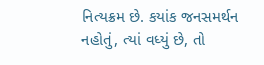નિત્યક્રમ છે. કયાંક જનસમર્થન નહોતું, ત્યાં વધ્યું છે, તો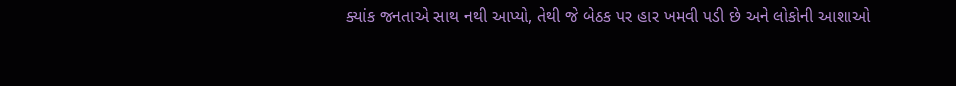ક્યાંક જનતાએ સાથ નથી આપ્યો, તેથી જે બેઠક પર હાર ખમવી પડી છે અને લોકોની આશાઓ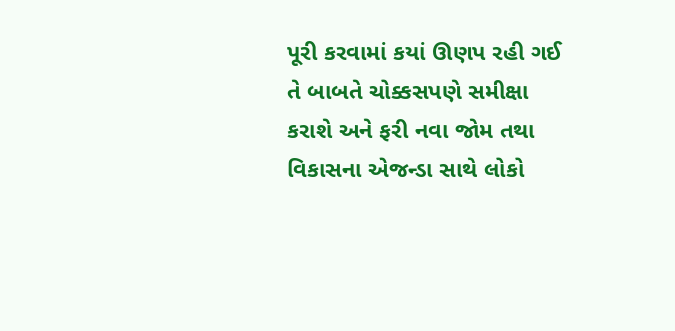પૂરી કરવામાં કયાં ઊણપ રહી ગઈ તે બાબતે ચોક્કસપણે સમીક્ષા કરાશે અને ફરી નવા જોમ તથા વિકાસના એજન્ડા સાથે લોકો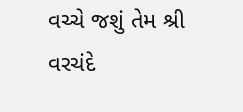વચ્ચે જશું તેમ શ્રી વરચંદે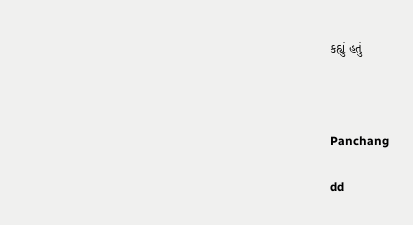કહ્યું હતું



Panchang

dd